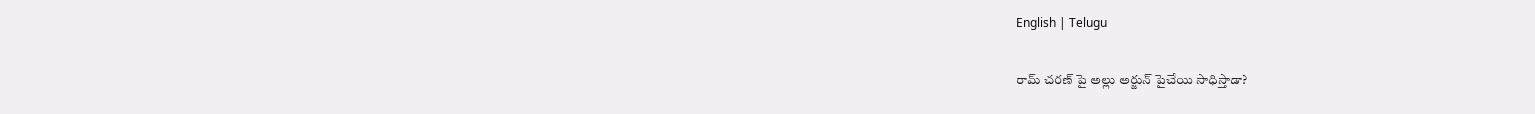English | Telugu

రామ్ చరణ్ పై అల్లు అర్జున్ పైచేయి సాధిస్తాడా?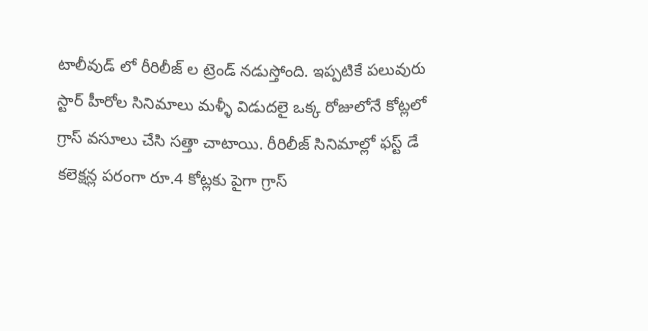టాలీవుడ్ లో రీరిలీజ్ ల ట్రెండ్ నడుస్తోంది. ఇప్పటికే పలువురు స్టార్ హీరోల సినిమాలు మళ్ళీ విడుదలై ఒక్క రోజులోనే కోట్లలో గ్రాస్ వసూలు చేసి సత్తా చాటాయి. రీరిలీజ్ సినిమాల్లో ఫస్ట్ డే కలెక్షన్ల పరంగా రూ.4 కోట్లకు పైగా గ్రాస్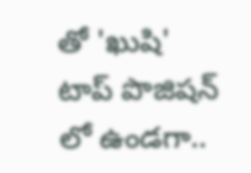తో 'ఖుషి' టాప్ పొజిషన్ లో ఉండగా..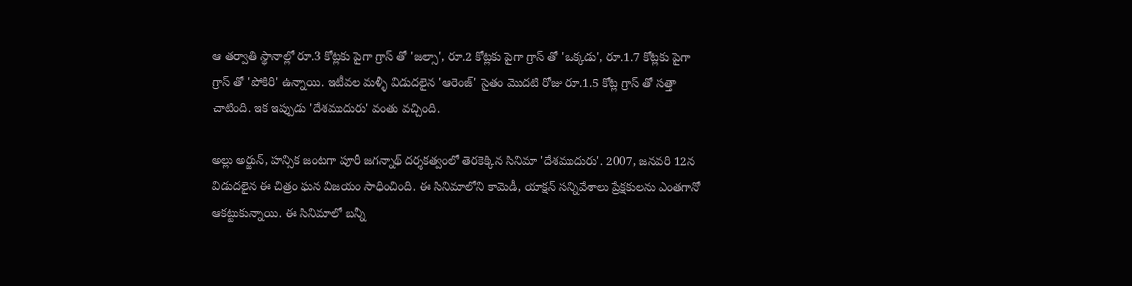ఆ తర్వాతి స్థానాల్లో రూ.3 కోట్లకు పైగా గ్రాస్ తో 'జల్సా', రూ.2 కోట్లకు పైగా గ్రాస్ తో 'ఒక్కడు', రూ.1.7 కోట్లకు పైగా గ్రాస్ తో 'పోకిరి' ఉన్నాయి. ఇటీవల మళ్ళీ విడుదలైన 'ఆరెంజ్' సైతం మొదటి రోజు రూ.1.5 కోట్ల గ్రాస్ తో సత్తా చాటింది. ఇక ఇప్పుడు 'దేశముదురు' వంతు వచ్చింది.

అల్లు అర్జున్, హన్సిక జంటగా పూరీ జగన్నాథ్ దర్శకత్వంలో తెరకెక్కిన సినిమా 'దేశముదురు'. 2007, జనవరి 12న విడుదలైన ఈ చిత్రం ఘన విజయం సాధించింది. ఈ సినిమాలోని కామెడీ, యాక్షన్ సన్నివేశాలు ప్రేక్షకులను ఎంతగానో ఆకట్టుకున్నాయి. ఈ సినిమాలో బన్నీ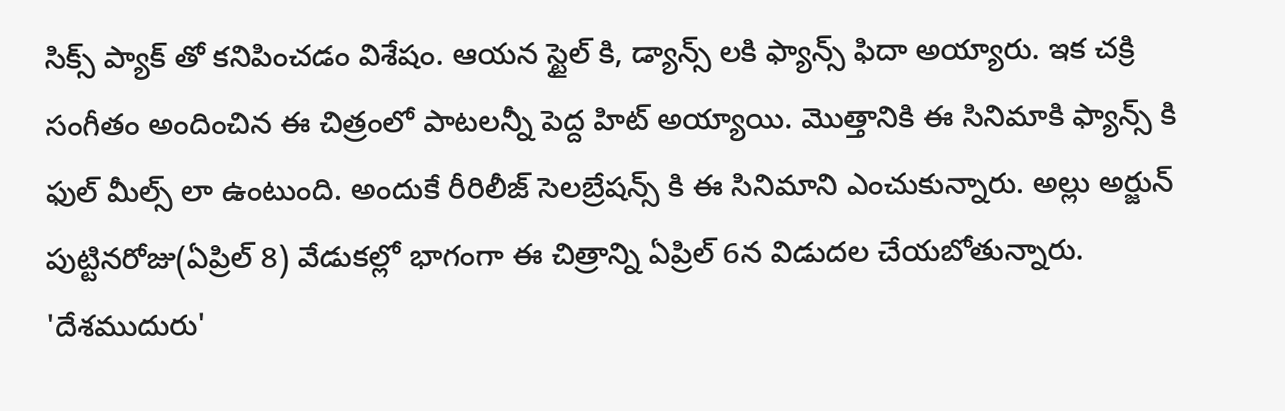సిక్స్ ప్యాక్ తో కనిపించడం విశేషం. ఆయన స్టైల్ కి, డ్యాన్స్ లకి ఫ్యాన్స్ ఫిదా అయ్యారు. ఇక చక్రి సంగీతం అందించిన ఈ చిత్రంలో పాటలన్నీ పెద్ద హిట్ అయ్యాయి. మొత్తానికి ఈ సినిమాకి ఫ్యాన్స్ కి ఫుల్ మీల్స్ లా ఉంటుంది. అందుకే రీరిలీజ్ సెలబ్రేషన్స్ కి ఈ సినిమాని ఎంచుకున్నారు. అల్లు అర్జున్ పుట్టినరోజు(ఏప్రిల్ 8) వేడుకల్లో భాగంగా ఈ చిత్రాన్ని ఏప్రిల్ 6న విడుదల చేయబోతున్నారు. 'దేశముదురు'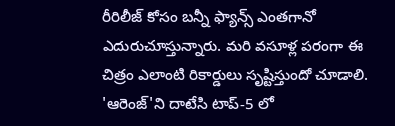రీరిలీజ్ కోసం బన్నీ ఫ్యాన్స్ ఎంతగానో ఎదురుచూస్తున్నారు. మరి వసూళ్ల పరంగా ఈ చిత్రం ఎలాంటి రికార్డులు సృష్టిస్తుందో చూడాలి. 'ఆరెంజ్'ని దాటేసి టాప్-5 లో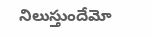నిలుస్తుందేమో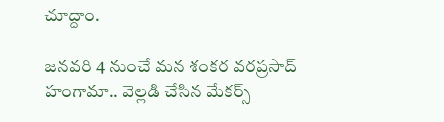చూద్దాం.

జనవరి 4 నుంచే మన శంకర వరప్రసాద్ హంగామా.. వెల్లడి చేసిన మేకర్స్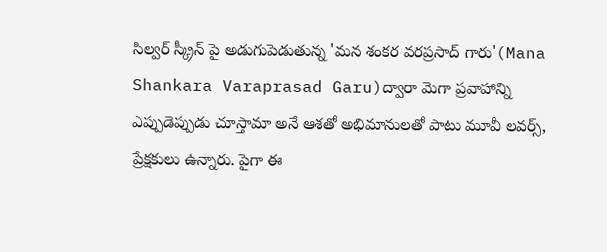సిల్వర్ స్క్రీన్ పై అడుగుపెడుతున్న 'మన శంకర వరప్రసాద్ గారు'(Mana Shankara Varaprasad Garu)ద్వారా మెగా ప్రవాహాన్ని ఎప్పుడెప్పుడు చూస్తామా అనే ఆశతో అభిమానులతో పాటు మూవీ లవర్స్, ప్రేక్షకులు ఉన్నారు. పైగా ఈ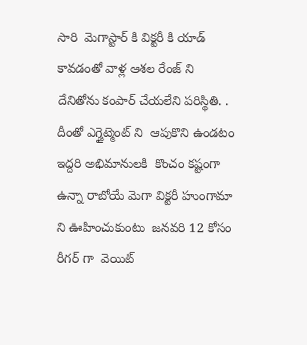సారి  మెగాస్టార్ కి విక్టరీ కి యాడ్ కావడంతో వాళ్ల ఆశల రేంజ్ ని దేనితోను కంపార్ చేయలేని పరిస్థితి. . దీంతో ఎగ్జైట్మెంట్ ని  ఆపుకొని ఉండటం ఇద్దరి అభిమానులకి  కొంచం కష్టంగా ఉన్నా రాబోయే మెగా విక్టరీ హుంగామా ని ఊహించుకుంటు  జనవరి 12 కోసం రీగర్ గా  వెయిట్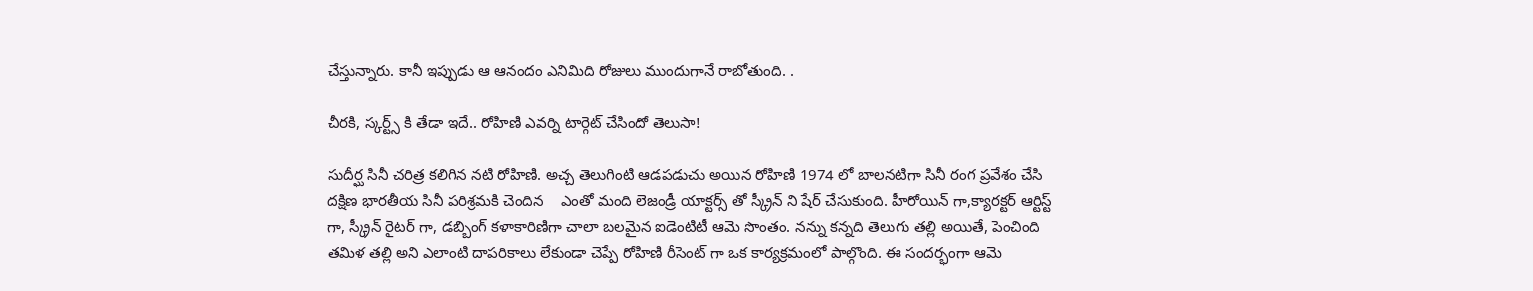చేస్తున్నారు. కానీ ఇప్పుడు ఆ ఆనందం ఎనిమిది రోజులు ముందుగానే రాబోతుంది. .

చీరకి, స్కర్ట్స్ కి తేడా ఇదే.. రోహిణి ఎవర్ని టార్గెట్ చేసిందో తెలుసా!

సుదీర్ఘ సినీ చరిత్ర కలిగిన నటి రోహిణి. అచ్చ తెలుగింటి ఆడపడుచు అయిన రోహిణి 1974 లో బాలనటిగా సినీ రంగ ప్రవేశం చేసి దక్షిణ భారతీయ సినీ పరిశ్రమకి చెందిన    ఎంతో మంది లెజండ్రీ యాక్టర్స్ తో స్క్రీన్ ని షేర్ చేసుకుంది. హీరోయిన్ గా,క్యారక్టర్ ఆర్టిస్ట్ గా, స్క్రీన్ రైటర్ గా, డబ్బింగ్ కళాకారిణిగా చాలా బలమైన ఐడెంటిటీ ఆమె సొంతం. నన్ను కన్నది తెలుగు తల్లి అయితే, పెంచింది తమిళ తల్లి అని ఎలాంటి దాపరికాలు లేకుండా చెప్పే రోహిణి రీసెంట్ గా ఒక కార్యక్రమంలో పాల్గొంది. ఈ సందర్భంగా ఆమె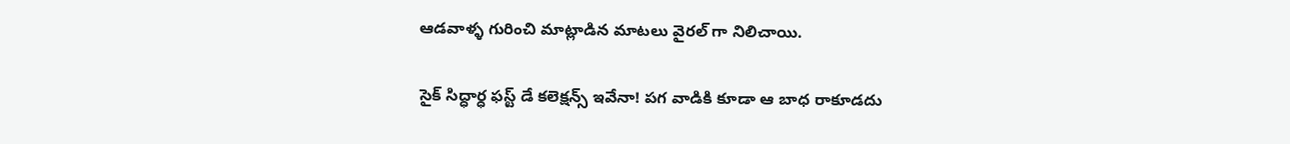ఆడవాళ్ళ గురించి మాట్లాడిన మాటలు వైరల్ గా నిలిచాయి.

సైక్ సిద్ధార్ధ ఫస్ట్ డే కలెక్షన్స్ ఇవేనా! పగ వాడికి కూడా ఆ బాధ రాకూడదు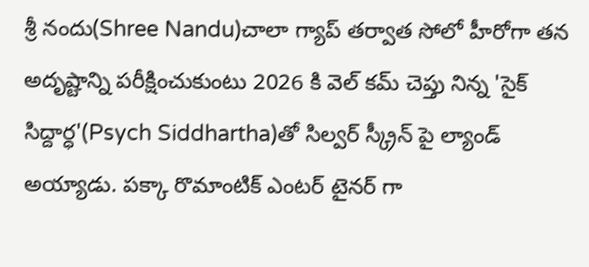శ్రీ నందు(Shree Nandu)చాలా గ్యాప్ తర్వాత సోలో హీరోగా తన అదృష్టాన్ని పరీక్షించుకుంటు 2026 కి వెల్ కమ్ చెప్తు నిన్న 'సైక్ సిద్దార్ధ'(Psych Siddhartha)తో సిల్వర్ స్క్రీన్ పై ల్యాండ్ అయ్యాడు. పక్కా రొమాంటిక్ ఎంటర్ టైనర్ గా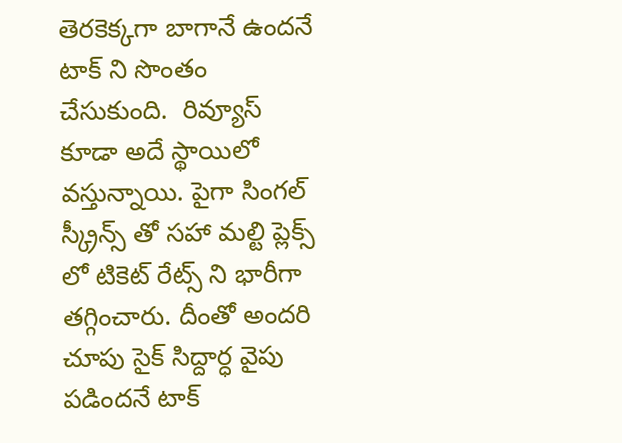తెరకెక్కగా బాగానే ఉందనే టాక్ ని సొంతం చేసుకుంది.  రివ్యూస్ కూడా అదే స్థాయిలో వస్తున్నాయి. పైగా సింగల్ స్క్రీన్స్ తో సహా మల్టి ప్లెక్స్ లో టికెట్ రేట్స్ ని భారీగా తగ్గించారు. దీంతో అందరి చూపు సైక్ సిద్దార్ధ వైపు పడిందనే టాక్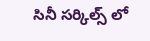సినీ సర్కిల్స్ లో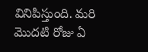వినిపిస్తుంది. మరి మొదటి రోజు ఏ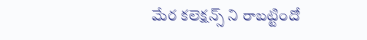మేర కలెక్షన్స్ ని రాబట్టిందో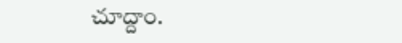చూద్దాం.